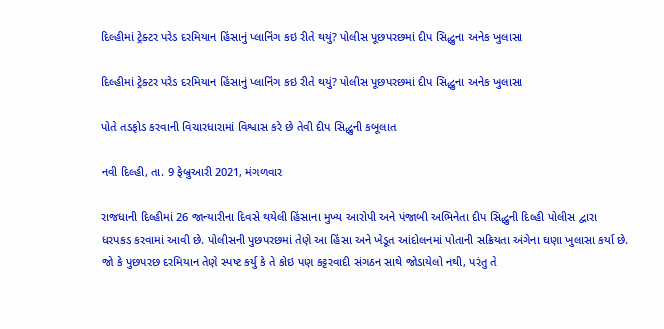દિલ્હીમાં ટ્રેક્ટર પરેડ દરમિયાન હિંસાનું પ્લાનિંગ કઇ રીતે થયું? પોલીસ પૂછપરછમાં દીપ સિદ્ધુના અનેક ખુલાસા

દિલ્હીમાં ટ્રેક્ટર પરેડ દરમિયાન હિંસાનું પ્લાનિંગ કઇ રીતે થયું? પોલીસ પૂછપરછમાં દીપ સિદ્ધુના અનેક ખુલાસા

પોતે તડફોડ કરવાની વિચારધારામાં વિશ્વાસ કરે છે તેવી દીપ સિદ્ધુની કબૂલાત

નવી દિલ્હી, તા. 9 ફેબ્રુઆરી 2021, મંગળવાર

રાજધાની દિલ્હીમાં 26 જાન્યારીના દિવસે થયેલી હિંસાના મુખ્ય આરોપી અને પંજાબી અભિનેતા દીપ સિદ્ધુની દિલ્હી પોલીસ દ્વારા ધરપકડ કરવામાં આવી છે. પોલીસની પુછપરછમાં તેણે આ હિંસા અને ખેડૂત આંદોલનમાં પોતાની સક્રિયતા અંગેના ઘણા ખુલાસા કર્યા છે. જો કે પુછપરછ દરમિયાન તેણે સ્પષ્ટ કર્યુ કે તે કોઇ પણ કટ્ટરવાદી સંગઠન સાથે જોડાયેલો નથી, પરંતુ તે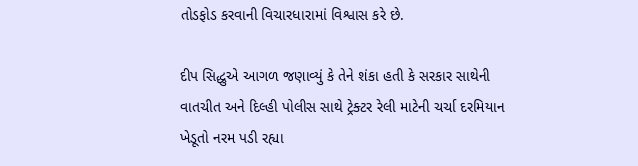તોડફોડ કરવાની વિચારધારામાં વિશ્વાસ કરે છે.

દીપ સિદ્ધુએ આગળ જણાવ્યું કે તેને શંકા હતી કે સરકાર સાથેની વાતચીત અને દિલ્હી પોલીસ સાથે ટ્રેક્ટર રેલી માટેની ચર્ચા દરમિયાન ખેડૂતો નરમ પડી રહ્યા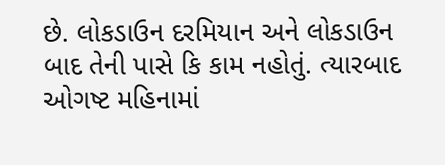છે. લોકડાઉન દરમિયાન અને લોકડાઉન બાદ તેની પાસે કિ કામ નહોતું. ત્યારબાદ ઓગષ્ટ મહિનામાં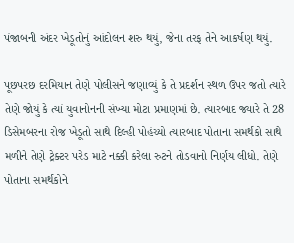પંજાબની અંદર ખેડૂતોનું આંદોલન શરુ થયું, જેના તરફ તેને આકર્ષણ થયું.

પૂછપરછ દરમિયાન તેણે પોલીસને જણાવ્યું કે તે પ્રદર્શન સ્થળ ઉપર જતો ત્યારે તેણે જોયું કે ત્યાં યુવાનોનની સંખ્યા મોટા પ્રમાણમાં છે. ત્યારબાદ જ્યારે તે 28 ડિસેમબરના રોજ ખેડૂતો સાથે દિલ્હી પોહંચ્યો ત્યારબાદ પોતાના સમર્થકો સાથે મળીને તેણે ટ્રેક્ટર પરેડ માટે નક્કી કરેલા રુટને તોડવાનો નિર્ણય લીધો. તેણે પોતાના સમર્થકોને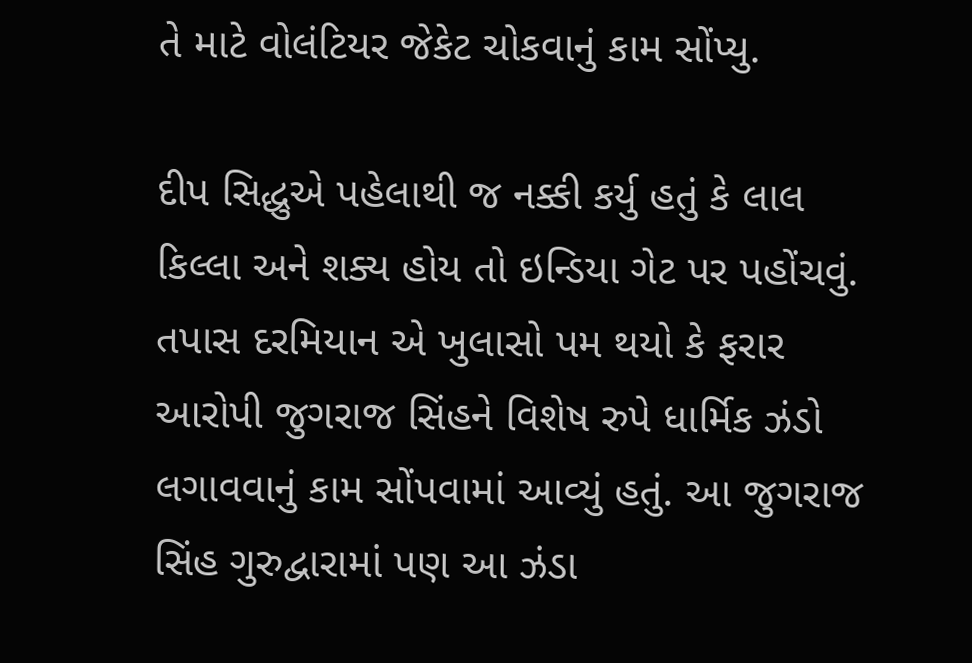તે માટે વોલંટિયર જેકેટ ચોકવાનું કામ સોંપ્યુ.

દીપ સિદ્ધુએ પહેલાથી જ નક્કી કર્યુ હતું કે લાલ કિલ્લા અને શક્ય હોય તો ઇન્ડિયા ગેટ પર પહોંચવું. તપાસ દરમિયાન એ ખુલાસો પમ થયો કે ફરાર આરોપી જુગરાજ સિંહને વિશેષ રુપે ધાર્મિક ઝંડો લગાવવાનું કામ સોંપવામાં આવ્યું હતું. આ જુગરાજ સિંહ ગુરુદ્વારામાં પણ આ ઝંડા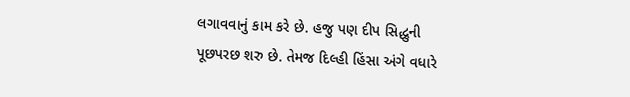લગાવવાનું કામ કરે છે. હજુ પણ દીપ સિદ્ધુની પૂછપરછ શરુ છે. તેમજ દિલ્હી હિંસા અંગે વધારે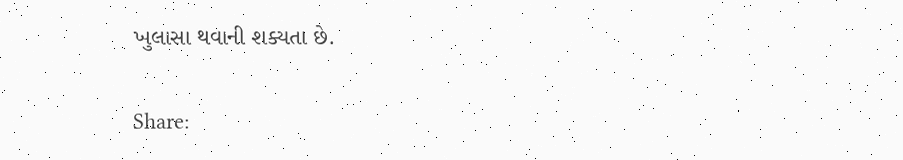ખુલાસા થવાની શક્યતા છે.

Share: